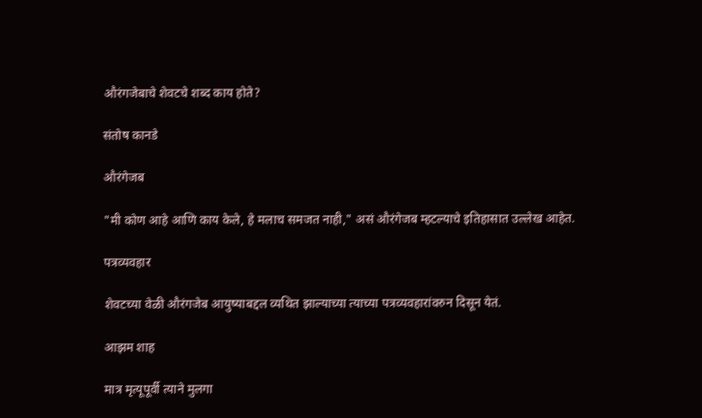औरंगजेबाचे शेवटचे शब्द काय होते?

संतोष कानडे

औरंगेजब

"मी कोण आहे आणि काय केले, हे मलाच समजत नाही," असं औरंगेजब म्हटल्याचे इतिहासात उल्लेख आहेत.

पत्रव्यवहार

शेवटच्या वेळी औरंगजेब आयुष्याबद्दल व्यथित झाल्याच्या त्याच्या पत्रव्यवहारांवरुन दिसून येतं.

आझम शाह

मात्र मृत्यूपूर्वी त्याने मुलगा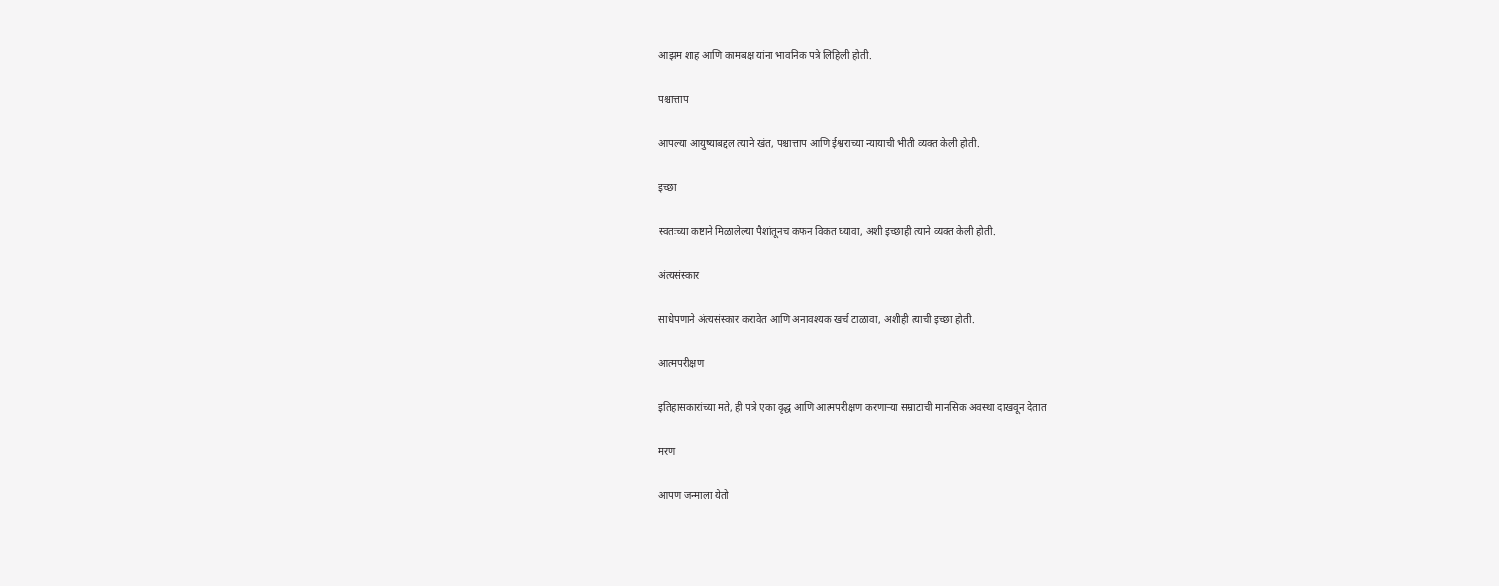आझम शाह आणि कामबक्ष यांना भावनिक पत्रे लिहिली होती.

पश्चात्ताप

आपल्या आयुष्याबद्दल त्याने खंत, पश्चात्ताप आणि ईश्वराच्या न्यायाची भीती व्यक्त केली होती.

इच्छा

स्वतःच्या कष्टाने मिळालेल्या पैशांतूनच कफन विकत घ्यावा, अशी इच्छाही त्याने व्यक्त केली होती.

अंत्यसंस्कार

साधेपणाने अंत्यसंस्कार करावेत आणि अनावश्यक खर्च टाळावा, अशीही त्याची इच्छा होती.

आत्मपरीक्षण

इतिहासकारांच्या मते, ही पत्रे एका वृद्ध आणि आत्मपरीक्षण करणाऱ्या सम्राटाची मानसिक अवस्था दाखवून देतात

मरण

आपण जन्माला येतो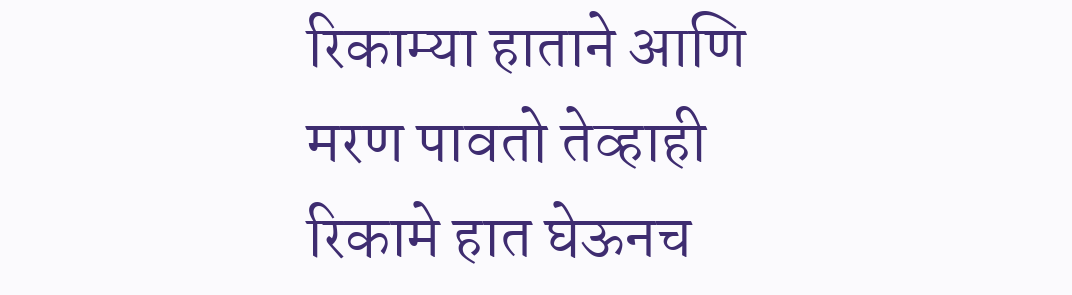रिकाम्या हाताने आणि मरण पावतो तेव्हाही रिकामे हात घेऊनच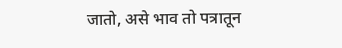जातो, असे भाव तो पत्रातून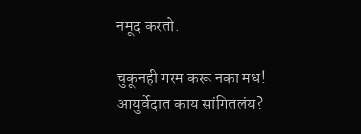नमूद करतो.

चुकूनही गरम करू नका मध! आयुर्वेदात काय सांगितलंय?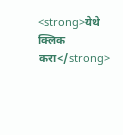<strong>येथे क्लिक करा</strong>